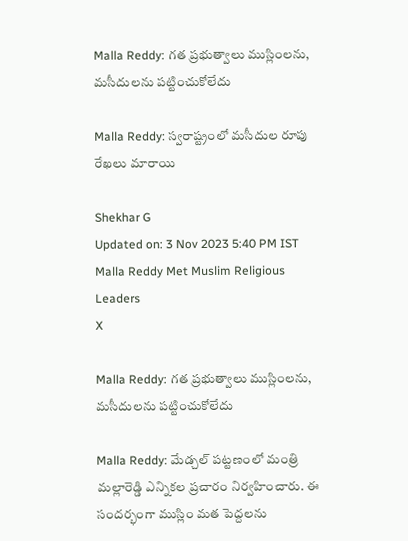Malla Reddy: గత ప్రభుత్వాలు ముస్లింలను, మసీదులను పట్టించుకోలేదు

Malla Reddy: స్వరాష్ట్రంలో మసీదుల రూపు రేఖలు మారాయి

Shekhar G
Updated on: 3 Nov 2023 5:40 PM IST
Malla Reddy Met Muslim Religious Leaders
X

Malla Reddy: గత ప్రభుత్వాలు ముస్లింలను, మసీదులను పట్టించుకోలేదు

Malla Reddy: మేడ్చల్ పట్టణంలో మంత్రి మల్లారెడ్డి ఎన్నికల ప్రచారం నిర్వహించారు. ఈ సందర్భంగా ముస్లిం మత పెద్దలను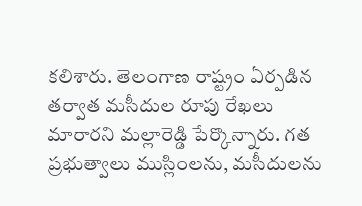కలిశారు. తెలంగాణ రాష్ట్రం ఏర్పడిన తర్వాత మసీదుల రూపు రేఖలు మారారని మల్లారెడ్డి పేర్కొన్నారు. గత ప్రభుత్వాలు ముస్లింలను, మసీదులను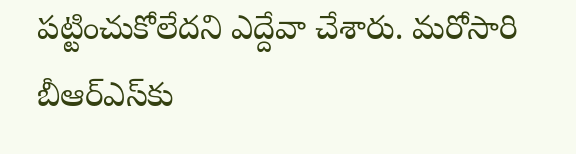పట్టించుకోలేదని ఎద్దేవా చేశారు. మరోసారి బీఆర్ఎస్‌కు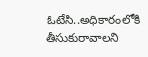ఓటేసి..అధికారంలోకి తీసుకురావాలని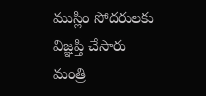ముస్లిం సోదరులకు విజ్ఞప్తి చేసారు మంత్రి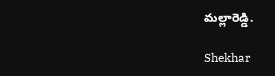మల్లారెడ్డి.

Shekhar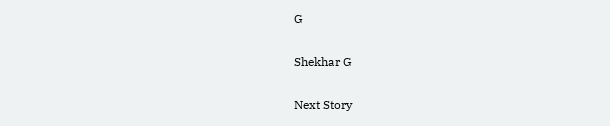G

Shekhar G

Next Story